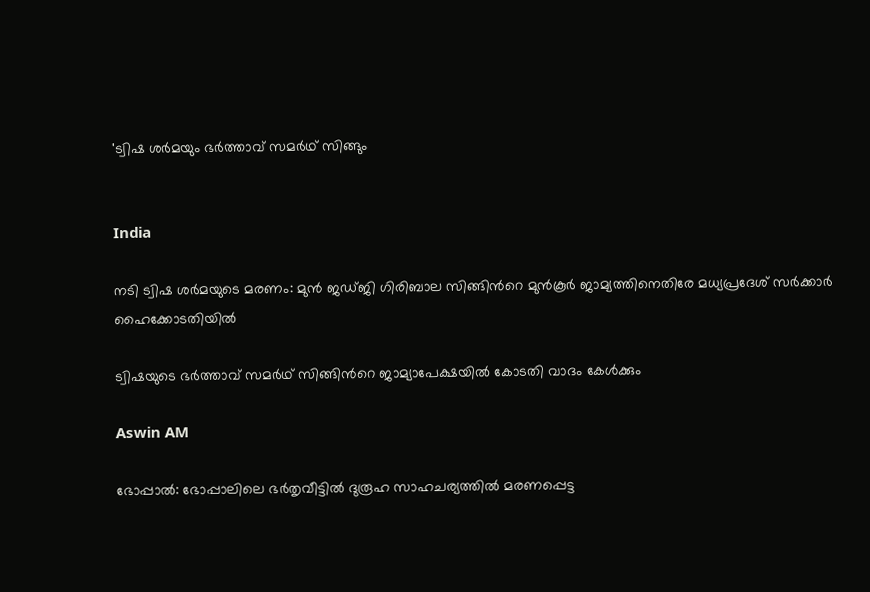'ട്വിഷ ശർമയും ഭർത്താവ് സമർഥ് സിങ്ങും


India

നടി ട്വിഷ ശർമയുടെ മരണം: മുൻ ജഡ്ജി ഗിരിബാല സിങ്ങിന്‍റെ മുൻകൂർ ജാമ്യത്തിനെതിരേ മധ‍്യപ്രദേശ് സർക്കാർ ഹൈക്കോടതിയിൽ

ട്വിഷ‍യുടെ ഭർത്താവ് സമർഥ് സിങ്ങിന്‍റെ ജാമ‍്യാപേക്ഷയിൽ കോടതി വാദം കേൾക്കും

Aswin AM

ഭോപ്പാൽ: ഭോപ്പാലിലെ ഭർതൃവീട്ടിൽ ദുരൂഹ സാഹചര‍്യത്തിൽ മരണപ്പെട്ട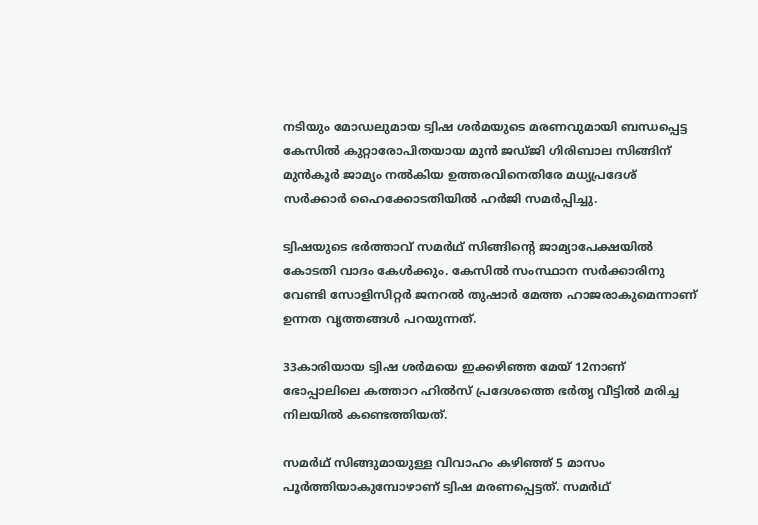നടിയും മോഡലുമായ ട്വിഷ ശർമയുടെ മരണവുമായി ബന്ധപ്പെട്ട കേസിൽ കുറ്റാരോപിതയായ മുൻ ജഡ്ജി ഗിരിബാല സിങ്ങിന് മുൻകൂർ ജാമ‍്യം നൽകിയ ഉത്തരവിനെതിരേ മധ‍്യപ്രദേശ് സർക്കാർ ഹൈക്കോടതിയിൽ ഹർജി സമർപ്പിച്ചു.

ട്വിഷ‍യുടെ ഭർത്താവ് സമർഥ് സിങ്ങിന്‍റെ ജാമ‍്യാപേക്ഷയിൽ കോടതി വാദം കേൾക്കും. കേസിൽ സംസ്ഥാന സർക്കാരിനു വേണ്ടി സോളിസിറ്റർ ജനറൽ തുഷാർ മേത്ത ഹാജരാകുമെന്നാണ് ഉന്നത വൃത്തങ്ങൾ പറയുന്നത്.

33കാരിയായ ട്വിഷ ശർമയെ ഇക്കഴിഞ്ഞ മേയ് 12നാണ് ഭോപ്പാലിലെ കത്താറ ഹിൽസ് പ്രദേശത്തെ ഭർതൃ വീട്ടിൽ മരിച്ച നിലയിൽ കണ്ടെത്തിയത്.

സമർഥ് സിങ്ങുമായുള്ള വിവാഹം കഴിഞ്ഞ് 5 മാസം പൂർത്തിയാകുമ്പോഴാണ് ട്വിഷ മരണപ്പെട്ടത്. സമർഥ്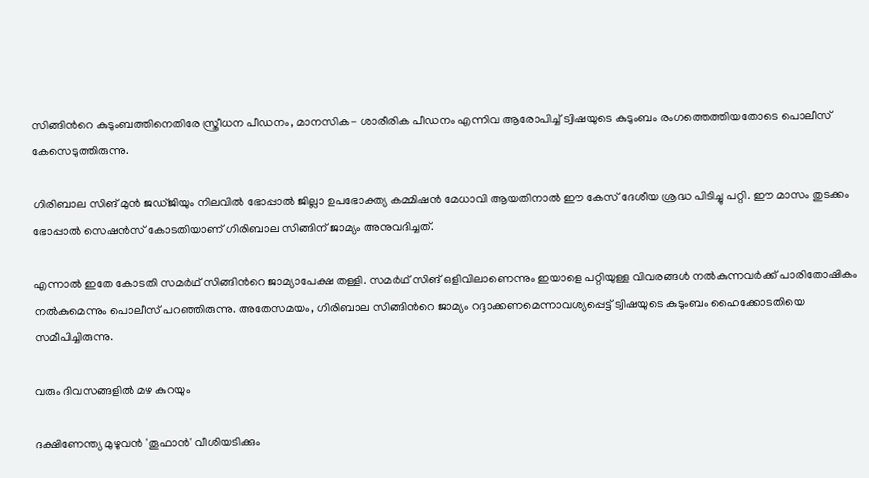സിങ്ങിന്‍റെ കുടുംബത്തിനെതിരേ സ്ത്രീധന പീഡനം, മാനസിക- ശാരീരിക പീഡനം എന്നിവ ആരോപിച്ച് ട്വിഷയുടെ കുടുംബം രംഗത്തെത്തിയതോടെ പൊലീസ് കേസെടുത്തിരുന്നു.

ഗിരിബാല സിങ് മുൻ ജഡ്ജിയും നിലവിൽ ഭോപ്പാൽ ജില്ലാ ഉപഭോക്ത‍്യ കമ്മിഷൻ മേധാവി ആയതിനാൽ ഈ കേസ് ദേശീയ ശ്രദ്ധ പിടിച്ചു പറ്റി. ഈ മാസം തുടക്കം ഭോപ്പാൽ സെഷൻസ് കോടതിയാണ് ഗിരിബാല സിങ്ങിന് ജാമ‍്യം അനുവദിച്ചത്.

എന്നാൽ ഇതേ കോടതി സമർഥ് സിങ്ങിന്‍റെ ജാമ‍്യാപേക്ഷ തള്ളി. സമർഥ് സിങ് ഒളിവിലാണെന്നും ഇയാളെ പറ്റിയുള്ള വിവരങ്ങൾ നൽകുന്നവർ‌ക്ക് പാരിതോഷികം നൽകുമെന്നും പൊലീസ് പറഞ്ഞിരുന്നു. അതേസമയം, ഗിരിബാല സിങ്ങിന്‍റെ ജാമ‍്യം റദ്ദാക്കണമെന്നാവശ‍്യപ്പെട്ട് ട്വിഷയുടെ കുടുംബം ഹൈക്കോടതിയെ സമീപിച്ചിരുന്നു.

വരും ദിവസങ്ങളിൽ മഴ കുറയും

ദക്ഷിണേന്ത്യ മുഴുവൻ 'തൂഫാൻ' വീശിയടിക്കും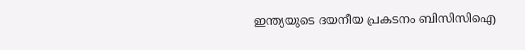ഇന്ത്യയുടെ ദയനീയ പ്രകടനം ബിസിസിഐ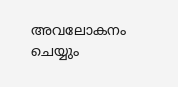അവലോകനം ചെയ്യും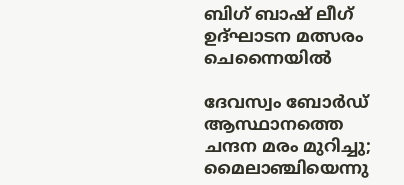ബിഗ് ബാഷ് ലീഗ് ഉദ്ഘാടന മത്സരം ചെന്നൈയിൽ

ദേവസ്വം ബോർഡ് ആസ്ഥാനത്തെ ചന്ദന മരം മുറിച്ചു; മൈലാഞ്ചിയെന്നു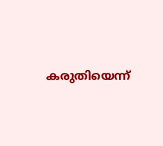കരുതിയെന്ന്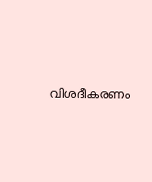വിശദീകരണം